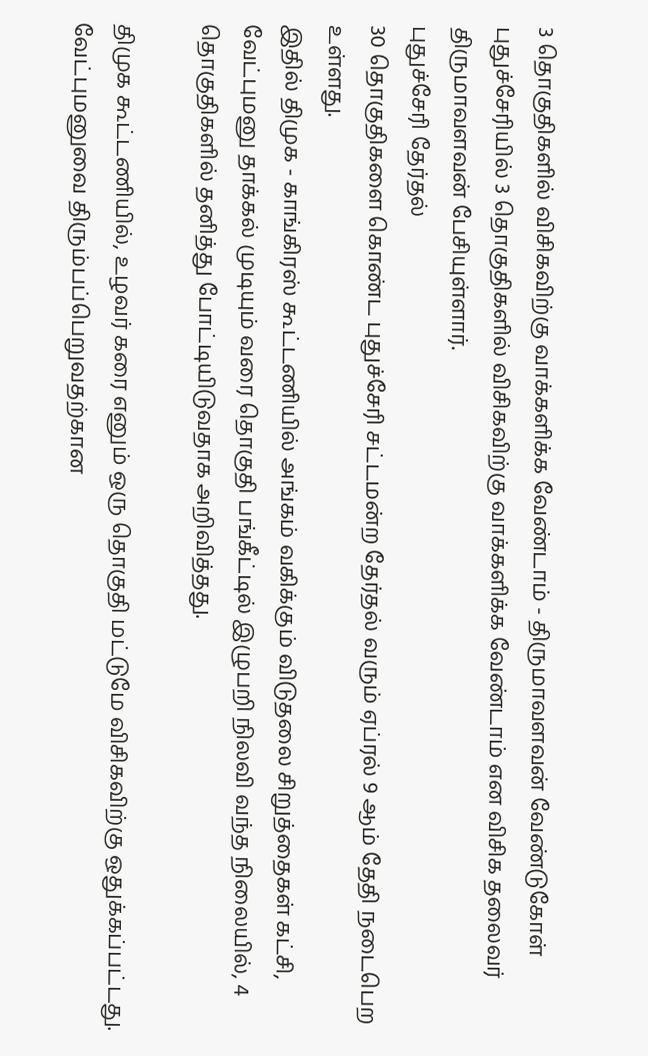3 தொகுதிகளில் விசிகவிற்கு வாக்களிக்க வேண்டாம் - திருமாவளவன் வேண்டுகோள்
புதுச்சேரியில் 3 தொகுதிகளில் விசிகவிற்கு வாக்களிக்க வேண்டாம் என விசிக தலைவர் திருமாவளவன் பேசியுள்ளார்.
புதுச்சேரி தேர்தல்
30 தொகுதிகளை கொண்ட புதுச்சேரி சட்டமன்ற தேர்தல் வரும் ஏப்ரல் 9 ஆம் தேதி நடைபெற உள்ளது.
இதில் திமுக - காங்கிரஸ் கூட்டணியில் அங்கம் வகிக்கும் விடுதலை சிறுத்தைகள் கட்சி, வேட்புமனு தாக்கல் முடியும் வரை தொகுதி பங்கீட்டில் இழுபறி நிலவி வந்த நிலையில், 4 தொகுதிகளில் தனித்து போட்டியிடுவதாக அறிவித்தது.

திமுக கூட்டணியில், உழவர் கரை எனும் ஒரு தொகுதி மட்டுமே விசிகவிற்கு ஒதுக்கப்பட்டது.
வேட்புமனுவை திரும்பப்பெறுவதற்கான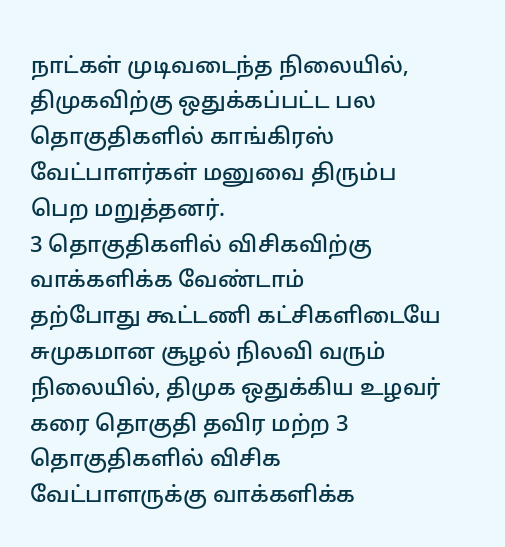நாட்கள் முடிவடைந்த நிலையில், திமுகவிற்கு ஒதுக்கப்பட்ட பல தொகுதிகளில் காங்கிரஸ் வேட்பாளர்கள் மனுவை திரும்ப பெற மறுத்தனர்.
3 தொகுதிகளில் விசிகவிற்கு வாக்களிக்க வேண்டாம்
தற்போது கூட்டணி கட்சிகளிடையே சுமுகமான சூழல் நிலவி வரும் நிலையில், திமுக ஒதுக்கிய உழவர் கரை தொகுதி தவிர மற்ற 3 தொகுதிகளில் விசிக வேட்பாளருக்கு வாக்களிக்க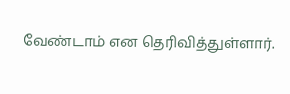வேண்டாம் என தெரிவித்துள்ளார்.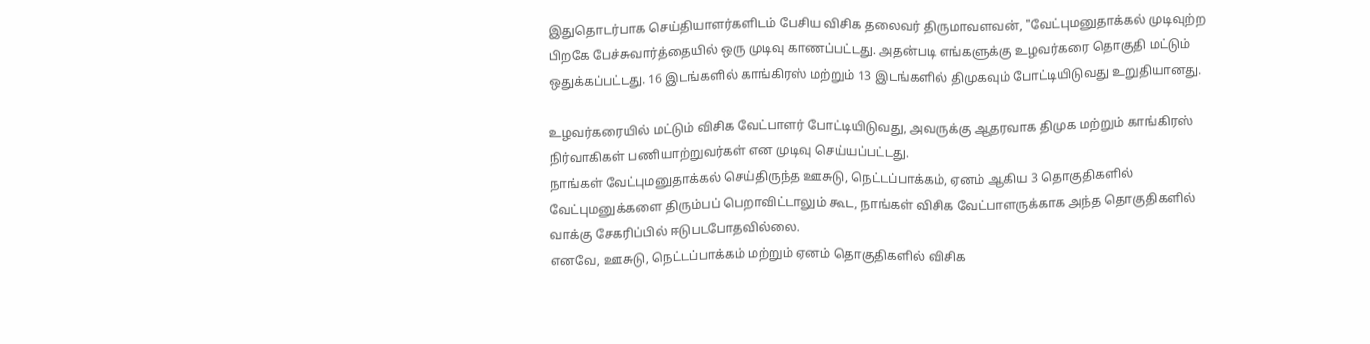இதுதொடர்பாக செய்தியாளர்களிடம் பேசிய விசிக தலைவர் திருமாவளவன், "வேட்புமனுதாக்கல் முடிவுற்ற பிறகே பேச்சுவார்த்தையில் ஒரு முடிவு காணப்பட்டது. அதன்படி எங்களுக்கு உழவர்கரை தொகுதி மட்டும் ஒதுக்கப்பட்டது. 16 இடங்களில் காங்கிரஸ் மற்றும் 13 இடங்களில் திமுகவும் போட்டியிடுவது உறுதியானது.

உழவர்கரையில் மட்டும் விசிக வேட்பாளர் போட்டியிடுவது, அவருக்கு ஆதரவாக திமுக மற்றும் காங்கிரஸ் நிர்வாகிகள் பணியாற்றுவர்கள் என முடிவு செய்யப்பட்டது.
நாங்கள் வேட்புமனுதாக்கல் செய்திருந்த ஊசுடு, நெட்டப்பாக்கம், ஏனம் ஆகிய 3 தொகுதிகளில் வேட்புமனுக்களை திரும்பப் பெறாவிட்டாலும் கூட, நாங்கள் விசிக வேட்பாளருக்காக அந்த தொகுதிகளில் வாக்கு சேகரிப்பில் ஈடுபடபோதவில்லை.
எனவே, ஊசுடு, நெட்டப்பாக்கம் மற்றும் ஏனம் தொகுதிகளில் விசிக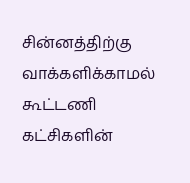சின்னத்திற்கு வாக்களிக்காமல் கூட்டணி கட்சிகளின்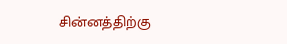சின்னத்திற்கு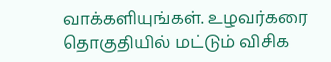வாக்களியுங்கள். உழவர்கரை தொகுதியில் மட்டும் விசிக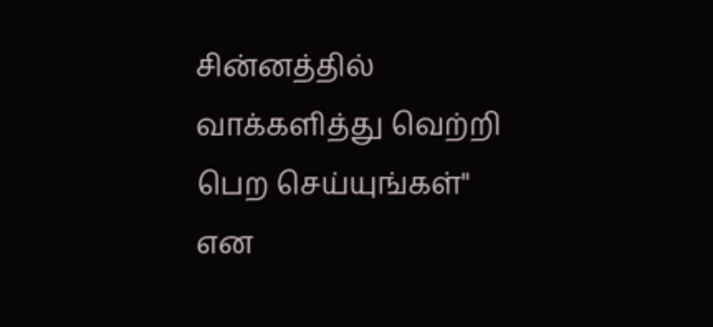சின்னத்தில் வாக்களித்து வெற்றி பெற செய்யுங்கள்" என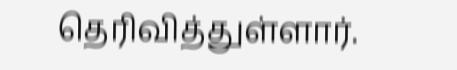தெரிவித்துள்ளார்.